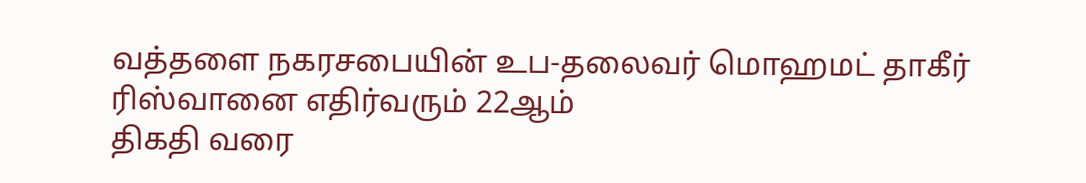வத்தளை நகரசபையின் உப-தலைவர் மொஹமட் தாகீர் ரிஸ்வானை எதிர்வரும் 22ஆம்
திகதி வரை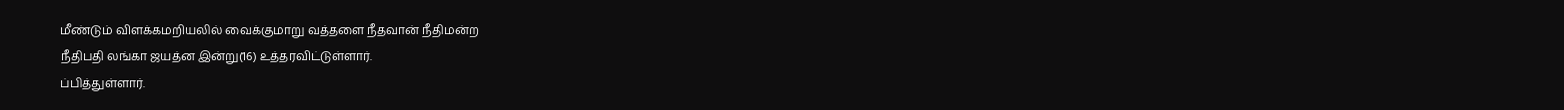மீண்டும் விளக்கமறியலில் வைக்குமாறு வத்தளை நீதவான் நீதிமன்ற
நீதிபதி லங்கா ஜயத்ன இன்று(16) உத்தரவிட்டுள்ளார்.
ப்பித்துள்ளார்.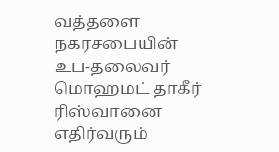வத்தளை நகரசபையின் உப-தலைவர் மொஹமட் தாகீர் ரிஸ்வானை எதிர்வரும்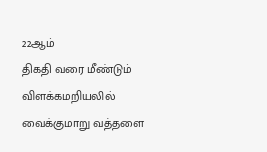22ஆம்
திகதி வரை மீண்டும் விளக்கமறியலில் வைக்குமாறு வத்தளை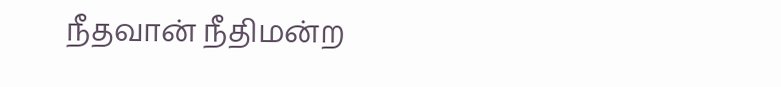நீதவான் நீதிமன்ற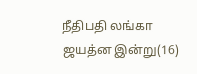நீதிபதி லங்கா ஜயத்ன இன்று(16)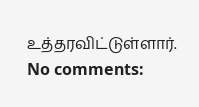உத்தரவிட்டுள்ளார்.
No comments: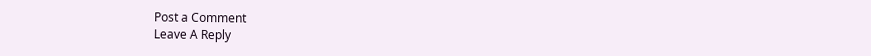Post a Comment
Leave A Reply